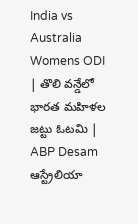India vs Australia Womens ODI | తొలి వన్డేలో భారత మహిళల జట్టు ఓటమి | ABP Desam
ఆస్ట్రేలియా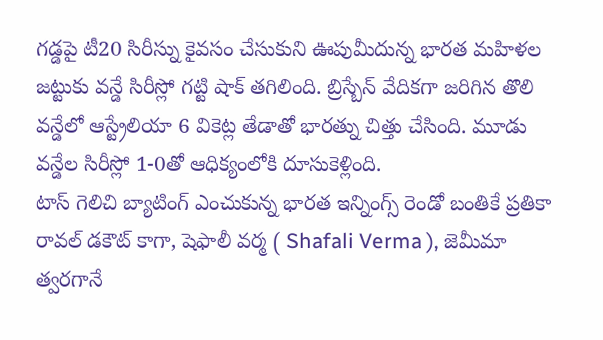గడ్డపై టీ20 సిరీస్ను కైవసం చేసుకుని ఊపుమీదున్న భారత మహిళల జట్టుకు వన్డే సిరీస్లో గట్టి షాక్ తగిలింది. బ్రిస్బేన్ వేదికగా జరిగిన తొలి వన్డేలో ఆస్ట్రేలియా 6 వికెట్ల తేడాతో భారత్ను చిత్తు చేసింది. మూడు వన్డేల సిరీస్లో 1-0తో ఆధిక్యంలోకి దూసుకెళ్లింది.
టాస్ గెలిచి బ్యాటింగ్ ఎంచుకున్న భారత ఇన్నింగ్స్ రెండో బంతికే ప్రతికా రావల్ డకౌట్ కాగా, షెఫాలీ వర్మ ( Shafali Verma ), జెమీమా త్వరగానే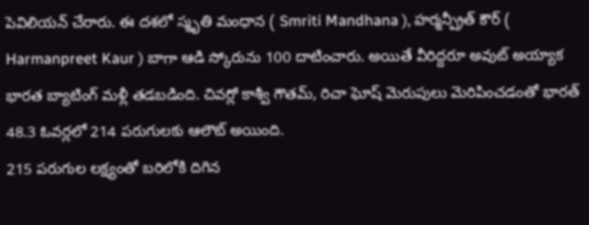పెవిలియన్ చేరారు. ఈ దశలో స్మృతి మంధాన ( Smriti Mandhana ), హర్మన్ప్రీత్ కౌర్ ( Harmanpreet Kaur ) బాగా ఆడి స్కోరును 100 దాటించారు. అయితే వీరిద్దరూ అవుట్ అయ్యాక భారత బ్యాటింగ్ మళ్లీ తడబడింది. చివర్లో కాశ్వీ గౌతమ్, రిచా ఘోష్ మెరుపులు మెరిపించడంతో భారత్ 48.3 ఓవర్లలో 214 పరుగులకు ఆలౌట్ అయింది.
215 పరుగుల లక్ష్యంతో బరిలోకి దిగిన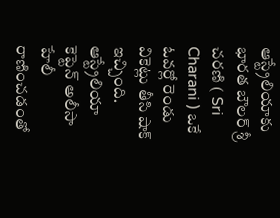ఆస్ట్రేలియాకు భారత బౌలర్ శ్రీ చరణి ( Sri Charani ) ఒకే ఓవర్లో రెండు వికెట్లు తీసి షాక్ ఇచ్చింది. ఆస్ట్రేలియా కెప్టెన్ అలీసా హేలీ రాణించడంతో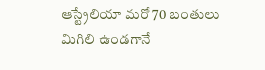ఆస్ట్రేలియా మరో 70 బంతులు మిగిలి ఉండగానే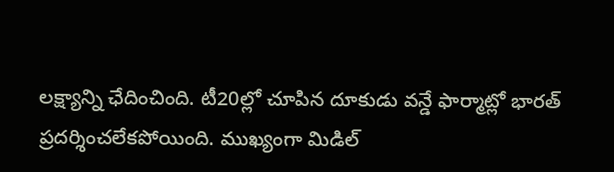లక్ష్యాన్ని ఛేదించింది. టీ20ల్లో చూపిన దూకుడు వన్డే ఫార్మాట్లో భారత్ ప్రదర్శించలేకపోయింది. ముఖ్యంగా మిడిల్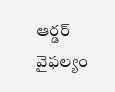ఆర్డర్ వైఫల్యం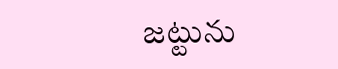జట్టును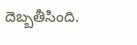దెబ్బతీసింది.